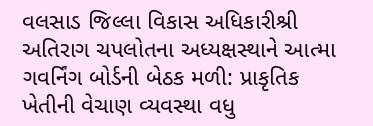વલસાડ જિલ્લા વિકાસ અધિકારીશ્રી અતિરાગ ચપલોતના અધ્યક્ષસ્થાને આત્મા ગવર્નિંગ બોર્ડની બેઠક મળી: પ્રાકૃતિક ખેતીની વેચાણ વ્યવસ્થા વધુ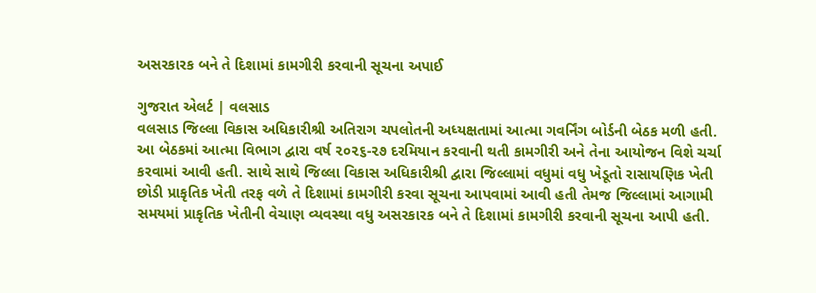અસરકારક બને તે દિશામાં કામગીરી કરવાની સૂચના અપાઈ

ગુજરાત એલર્ટ | વલસાડ
વલસાડ જિલ્લા વિકાસ અધિકારીશ્રી અતિરાગ ચપલોતની અધ્યક્ષતામાં આત્મા ગવર્નિંગ બોર્ડની બેઠક મળી હતી.
આ બેઠકમાં આત્મા વિભાગ દ્વારા વર્ષ ૨૦૨૬-૨૭ દરમિયાન કરવાની થતી કામગીરી અને તેના આયોજન વિશે ચર્ચા કરવામાં આવી હતી. સાથે સાથે જિલ્લા વિકાસ અધિકારીશ્રી દ્વારા જિલ્લામાં વધુમાં વધુ ખેડૂતો રાસાયણિક ખેતી છોડી પ્રાકૃતિક ખેતી તરફ વળે તે દિશામાં કામગીરી કરવા સૂચના આપવામાં આવી હતી તેમજ જિલ્લામાં આગામી સમયમાં પ્રાકૃતિક ખેતીની વેચાણ વ્યવસ્થા વધુ અસરકારક બને તે દિશામાં કામગીરી કરવાની સૂચના આપી હતી.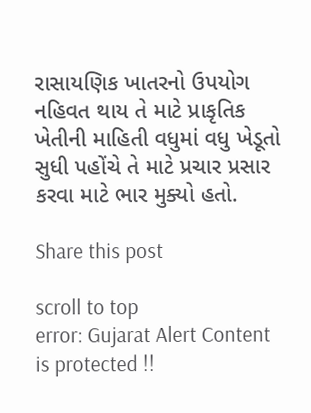રાસાયણિક ખાતરનો ઉપયોગ નહિવત થાય તે માટે પ્રાકૃતિક ખેતીની માહિતી વધુમાં વધુ ખેડૂતો સુધી પહોંચે તે માટે પ્રચાર પ્રસાર કરવા માટે ભાર મુક્યો હતો.

Share this post

scroll to top
error: Gujarat Alert Content is protected !!